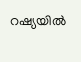റഷ്യയിൽ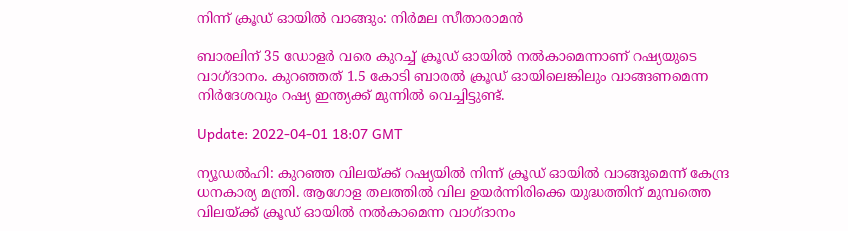നിന്ന് ക്രൂഡ് ഓയിൽ വാങ്ങും: നിർമല സീതാരാമൻ

ബാരലിന് 35 ഡോളര്‍ വരെ കുറച്ച് ക്രൂഡ് ഓയിൽ നല്‍കാമെന്നാണ് റഷ്യയുടെ വാഗ്ദാനം. കുറഞ്ഞത് 1.5 കോടി ബാരല്‍ ക്രൂഡ് ഓയിലെങ്കിലും വാങ്ങണമെന്ന നിർദേശവും റഷ്യ ഇന്ത്യക്ക് മുന്നിൽ വെച്ചിട്ടുണ്ട്.

Update: 2022-04-01 18:07 GMT

ന്യൂഡൽഹി: കുറഞ്ഞ വിലയ്ക്ക് റഷ്യയിൽ നിന്ന് ക്രൂഡ് ഓയിൽ വാങ്ങുമെന്ന് കേന്ദ്ര ധനകാര്യ മന്ത്രി. ആഗോള തലത്തിൽ വില ഉയർന്നിരിക്കെ യുദ്ധത്തിന് മുമ്പത്തെ വിലയ്ക്ക് ക്രൂഡ് ഓയിൽ നൽകാമെന്ന വാഗ്ദാനം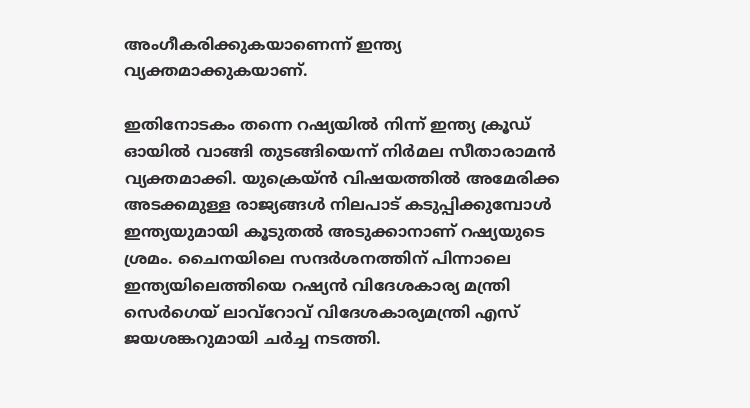അംഗീകരിക്കുകയാണെന്ന് ഇന്ത്യ വ്യക്തമാക്കുകയാണ്.

ഇതിനോടകം തന്നെ റഷ്യയിൽ നിന്ന് ഇന്ത്യ ക്രൂഡ് ഓയിൽ വാങ്ങി തുടങ്ങിയെന്ന് നിർമല സീതാരാമൻ വ്യക്തമാക്കി. യുക്രെയ്ന്‍ വിഷയത്തില്‍ അമേരിക്ക അടക്കമുള്ള രാജ്യങ്ങള്‍ നിലപാട് കടുപ്പിക്കുമ്പോള്‍ ഇന്ത്യയുമായി കൂടുതല്‍ അടുക്കാനാണ് റഷ്യയുടെ ശ്രമം. ചൈനയിലെ സന്ദർശനത്തിന് പിന്നാലെ ഇന്ത്യയിലെത്തിയെ റഷ്യന്‍ വിദേശകാര്യ മന്ത്രി സെർഗെയ് ലാവ്റോവ് വിദേശകാര്യമന്ത്രി എസ് ജയശങ്കറുമായി ചർച്ച നടത്തി.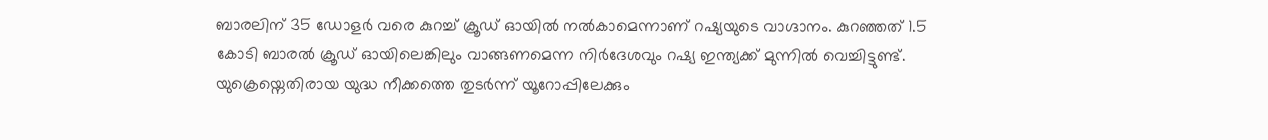ബാരലിന് 35 ഡോളര്‍ വരെ കുറച്ച് ക്രൂഡ് ഓയിൽ നല്‍കാമെന്നാണ് റഷ്യയുടെ വാഗ്ദാനം. കുറഞ്ഞത് 1.5 കോടി ബാരല്‍ ക്രൂഡ് ഓയിലെങ്കിലും വാങ്ങണമെന്ന നിർദേശവും റഷ്യ ഇന്ത്യക്ക് മുന്നിൽ വെച്ചിട്ടുണ്ട്. യുക്രെയ്നെതിരായ യുദ്ധ നീക്കത്തെ തുടർന്ന് യൂറോപ്പിലേക്കും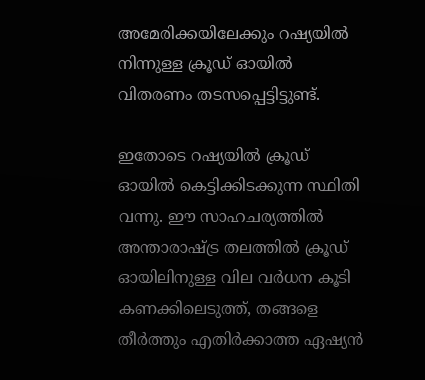അമേരിക്കയിലേക്കും റഷ്യയിൽ നിന്നുള്ള ക്രൂഡ് ഓയിൽ വിതരണം തടസപ്പെട്ടിട്ടുണ്ട്.

ഇതോടെ റഷ്യയിൽ ക്രൂഡ് ഓയിൽ കെട്ടിക്കിടക്കുന്ന സ്ഥിതി വന്നു. ഈ സാഹചര്യത്തിൽ അന്താരാഷ്ട്ര തലത്തിൽ ക്രൂഡ് ഓയിലിനുള്ള വില വർധന കൂടി കണക്കിലെടുത്ത്, തങ്ങളെ തീർത്തും എതിർക്കാത്ത ഏഷ്യൻ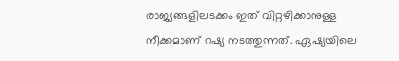രാജ്യങ്ങളിലടക്കം ഇത് വിറ്റഴിക്കാനുള്ള നീക്കമാണ് റഷ്യ നടത്തുന്നത്. ഏഷ്യയിലെ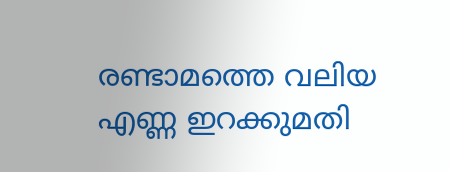രണ്ടാമത്തെ വലിയ എണ്ണ ഇറക്കുമതി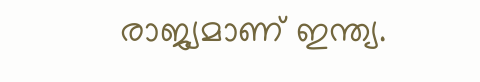രാജ്യമാണ് ഇന്ത്യ.